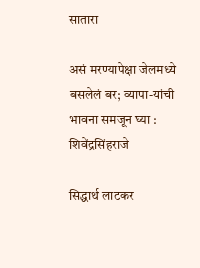सातारा

असं मरण्यापेक्षा जेलमध्ये बसलेलं बर; व्यापा-यांची भावना समजून घ्या : शिवेंद्रसिंहराजे

सिद्धार्थ लाटकर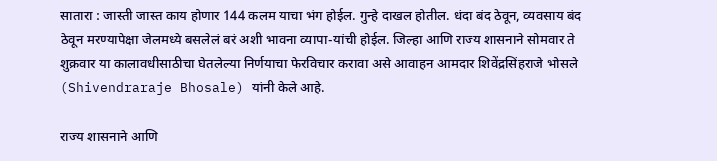सातारा : जास्ती जास्त काय होणार 144 कलम याचा भंग होईल. गुन्हे दाखल होतील. धंदा बंद ठेवून, व्यवसाय बंद ठेवून मरण्यापेक्षा जेलमध्ये बसलेलं बरं अशी भावना व्यापा-यांची होईल. जिल्हा आणि राज्य शासनाने सोमवार ते शुक्रवार या कालावधीसाठीचा घेतलेल्या निर्णयाचा फेरविचार करावा असे आवाहन आमदार शिवेंद्रसिंहराजे भोसले (Shivendraraje Bhosale) यांनी केले आहे.

राज्य शासनाने आणि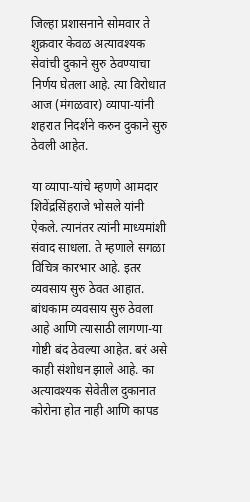जिल्हा प्रशासनाने सोमवार ते शुक्रवार केवळ अत्यावश्यक सेवांची दुकाने सुरु ठेवण्याचा निर्णय घेतला आहे. त्या विरोधात आज (मंगळवार) व्यापा-यांनी शहरात निदर्शने करुन दुकाने सुरु ठेवली आहेत.

या व्यापा-यांचे म्हणणे आमदार शिवेंद्रसिंहराजे भोसले यांनी ऐकले. त्यानंतर त्यांनी माध्यमांशी संवाद साधला. ते म्हणाले सगळा विचित्र कारभार आहे. इतर व्यवसाय सुरु ठेवत आहात. बांधकाम व्यवसाय सुरु ठेवला आहे आणि त्यासाठी लागणा-या गोष्टी बंद ठेवल्या आहेत. बरं असे काही संशोधन झाले आहे. का अत्यावश्यक सेवेतील दुकानात कोरोना होत नाही आणि कापड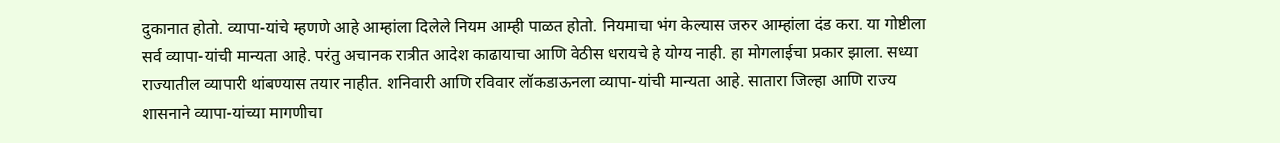दुकानात होतो. व्यापा-यांचे म्हणणे आहे आम्हांला दिलेले नियम आम्ही पाळत होतो. नियमाचा भंग केल्यास जरुर आम्हांला दंड करा. या गोष्टीला सर्व व्यापा-यांची मान्यता आहे. परंतु अचानक रात्रीत आदेश काढायाचा आणि वेठीस धरायचे हे योग्य नाही. हा मोगलाईचा प्रकार झाला. सध्या राज्यातील व्यापारी थांबण्यास तयार नाहीत. शनिवारी आणि रविवार लॉकडाऊनला व्यापा-यांची मान्यता आहे. सातारा जिल्हा आणि राज्य शासनाने व्यापा-यांच्या मागणीचा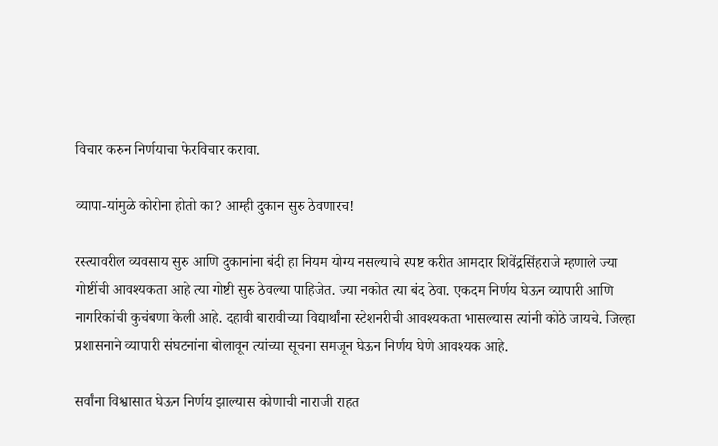विचार करुन निर्णयाचा फेरविचार करावा.

व्यापा-यांमुळे कोरोना होतो का? आम्ही दुकान सुरु ठेवणारच!

रस्त्यावरील व्यवसाय सुरु आणि दुकानांना बंदी हा नियम योग्य नसल्याचे स्पष्ट करीत आमदार शिवेंद्रसिंहराजे म्हणाले ज्या गोष्टींची आवश्यकता आहे त्या गोष्टी सुरु ठेवल्या पाहिजेत. ज्या नकोत त्या बंद ठेवा. एकदम निर्णय घेऊन व्यापारी आणि नागरिकांची कुचंबणा केली आहे. दहावी बारावीच्या विद्यार्थांना स्टेशनरीची आवश्यकता भासल्यास त्यांनी कोठे जायचे. जिल्हा प्रशासनाने व्यापारी संघटनांना बोलावून त्यांच्या सूचना समजून घेऊन निर्णय घेणे आवश्यक आहे.

सर्वांना विश्वासात घेऊन निर्णय झाल्यास कोणाची नाराजी राहत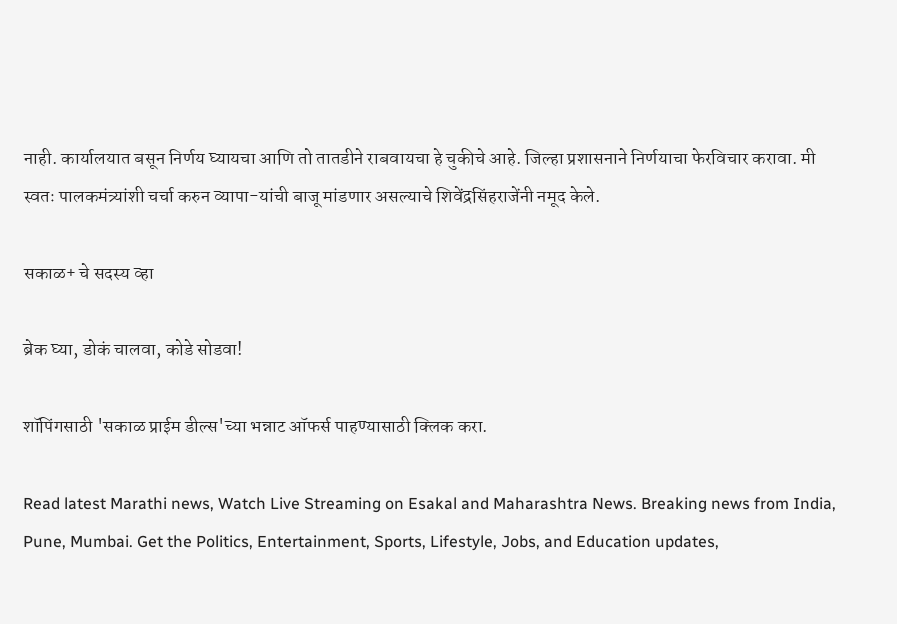नाही. कार्यालयात बसून निर्णय घ्यायचा आणि तो तातडीने राबवायचा हे चुकीचे आहे. जिल्हा प्रशासनाने निर्णयाचा फेरविचार करावा. मी स्वतः पालकमंत्र्यांशी चर्चा करुन व्यापा-यांची बाजू मांडणार असल्याचे शिवेंद्रसिंहराजेंनी नमूद केले.

सकाळ+ चे सदस्य व्हा

ब्रेक घ्या, डोकं चालवा, कोडे सोडवा!

शॉपिंगसाठी 'सकाळ प्राईम डील्स'च्या भन्नाट ऑफर्स पाहण्यासाठी क्लिक करा.

Read latest Marathi news, Watch Live Streaming on Esakal and Maharashtra News. Breaking news from India, Pune, Mumbai. Get the Politics, Entertainment, Sports, Lifestyle, Jobs, and Education updates,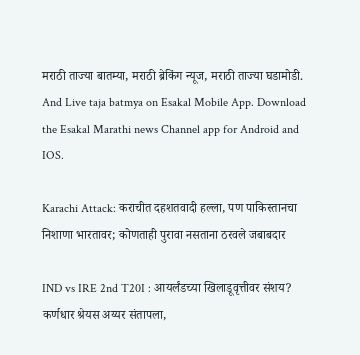मराठी ताज्या बातम्या, मराठी ब्रेकिंग न्यूज, मराठी ताज्या घडामोडी. And Live taja batmya on Esakal Mobile App. Download the Esakal Marathi news Channel app for Android and IOS.

Karachi Attack: कराचीत दहशतवादी हल्ला, पण पाकिस्तानचा निशाणा भारतावर; कोणताही पुरावा नसताना ठरवले जबाबदार

IND vs IRE 2nd T20I : आयर्लंडच्या खिलाडूवृत्तीवर संशय? कर्णधार श्रेयस अय्यर संतापला,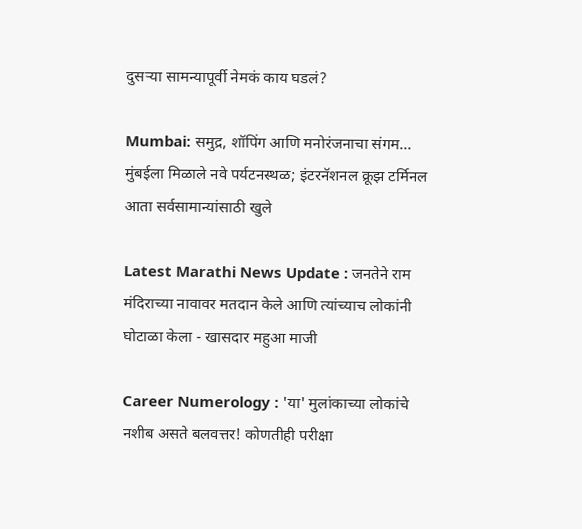दुसऱ्या सामन्यापूर्वी नेमकं काय घडलं?

Mumbai: समुद्र, शॉपिंग आणि मनोरंजनाचा संगम... मुंबईला मिळाले नवे पर्यटनस्थळ; इंटरनॅशनल क्रूझ टर्मिनल आता सर्वसामान्यांसाठी खुले

Latest Marathi News Update : जनतेने राम मंदिराच्या नावावर मतदान केले आणि त्यांच्याच लोकांनी घोटाळा केला - खासदार महुआ माजी

Career Numerology : 'या' मुलांकाच्या लोकांचे नशीब असते बलवत्तर! कोणतीही परीक्षा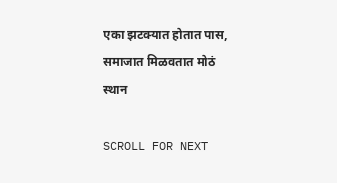एका झटक्यात होतात पास, समाजात मिळवतात मोठं स्थान

SCROLL FOR NEXT